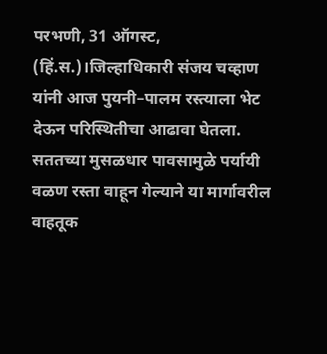परभणी, 31 ऑगस्ट, (हिं.स.)।जिल्हाधिकारी संजय चव्हाण यांनी आज पुयनी–पालम रस्त्याला भेट देऊन परिस्थितीचा आढावा घेतला. सततच्या मुसळधार पावसामुळे पर्यायी वळण रस्ता वाहून गेल्याने या मार्गावरील वाहतूक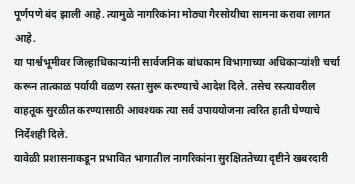पूर्णपणे बंद झाली आहे. त्यामुळे नागरिकांना मोठ्या गैरसोयीचा सामना करावा लागत आहे.
या पार्श्वभूमीवर जिल्हाधिकाऱ्यांनी सार्वजनिक बांधकाम विभागाच्या अधिकाऱ्यांशी चर्चा करून तात्काळ पर्यायी वळण रस्ता सुरू करण्याचे आदेश दिले. तसेच रस्त्यावरील वाहतूक सुरळीत करण्यासाठी आवश्यक त्या सर्व उपाययोजना त्वरित हाती घेण्याचे निर्देशही दिले.
यावेळी प्रशासनाकडून प्रभावित भागातील नागरिकांना सुरक्षिततेच्या दृष्टीने खबरदारी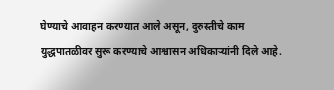घेण्याचे आवाहन करण्यात आले असून, दुरुस्तीचे काम युद्धपातळीवर सुरू करण्याचे आश्वासन अधिकाऱ्यांनी दिले आहे.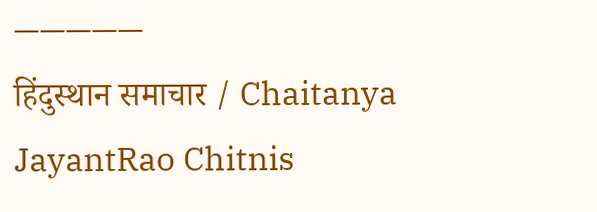—————
हिंदुस्थान समाचार / Chaitanya JayantRao Chitnis